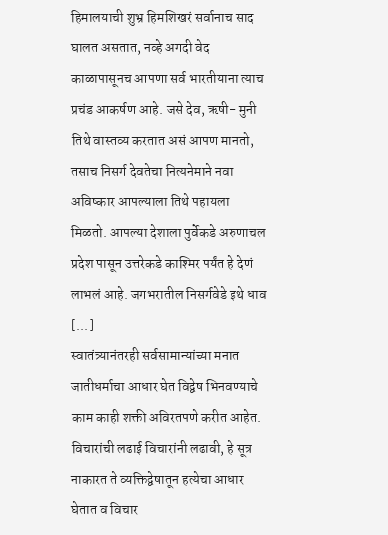हिमालयाची शुभ्र हिमशिखरं सर्वानाच साद घालत असतात, नव्हे अगदी वेद काळापासूनच आपणा सर्व भारतीयाना त्याच प्रचंड आकर्षण आहे. जसे देव, ऋषी- मुनी तिथे वास्तव्य करतात असं आपण मानतो, तसाच निसर्ग देवतेचा नित्यनेमाने नवा अविष्कार आपल्याला तिथे पहायला मिळतो. आपल्या देशाला पुर्वेकडे अरुणाचल प्रदेश पासून उत्तरेकडे काश्मिर पर्यंत हे देणं लाभलं आहे. जगभरातील निसर्गवेडे इथे धाव [...]
स्वातंत्र्यानंतरही सर्वसामान्यांच्या मनात जातीधर्माचा आधार घेत विद्वेष भिनवण्याचे काम काही शक्ती अविरतपणे करीत आहेत. विचारांची लढाई विचारांनी लढावी, हे सूत्र नाकारत ते व्यक्तिद्वेषातून हत्येचा आधार घेतात व विचार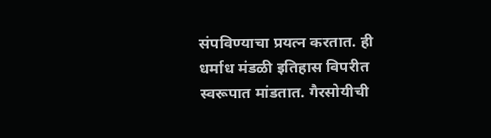संपविण्याचा प्रयत्न करतात. ही धर्माध मंडळी इतिहास विपरीत स्वरूपात मांडतात. गैरसोयीची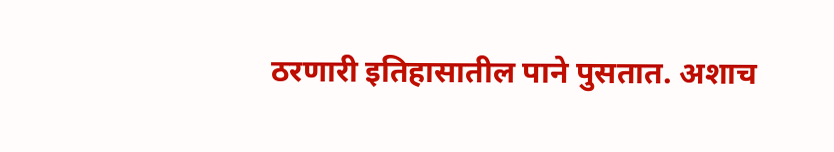ठरणारी इतिहासातील पाने पुसतात. अशाच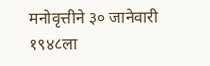मनोवृत्तीने ३० जानेवारी १९४८ला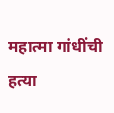महात्मा गांधींची हत्या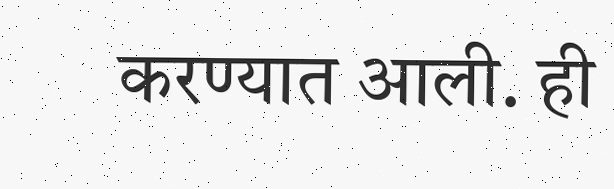करण्यात आली. ही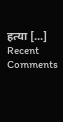हत्या [...]
Recent Comments